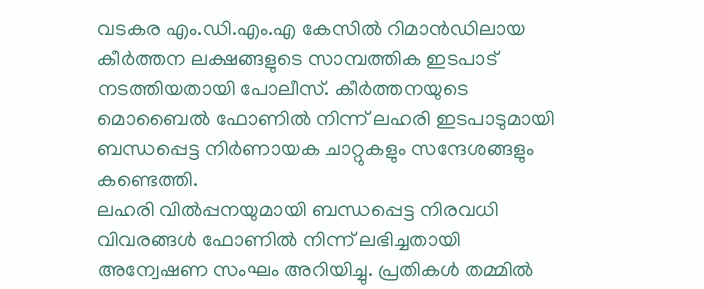വടകര എം.ഡി.എം.എ കേസിൽ റിമാൻഡിലായ കീർത്തന ലക്ഷങ്ങളുടെ സാമ്പത്തിക ഇടപാട് നടത്തിയതായി പോലീസ്. കീർത്തനയുടെ മൊബൈൽ ഫോണിൽ നിന്ന് ലഹരി ഇടപാടുമായി ബന്ധപ്പെട്ട നിർണായക ചാറ്റുകളും സന്ദേശങ്ങളും കണ്ടെത്തി.
ലഹരി വിൽപ്പനയുമായി ബന്ധപ്പെട്ട നിരവധി വിവരങ്ങൾ ഫോണിൽ നിന്ന് ലഭിച്ചതായി അന്വേഷണ സംഘം അറിയിച്ചു. പ്രതികൾ തമ്മിൽ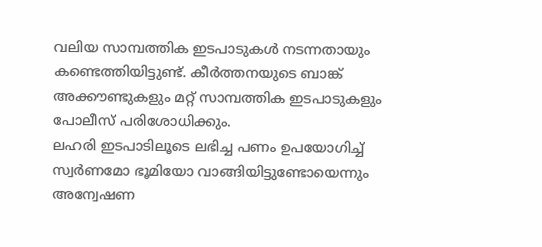വലിയ സാമ്പത്തിക ഇടപാടുകൾ നടന്നതായും കണ്ടെത്തിയിട്ടുണ്ട്. കീർത്തനയുടെ ബാങ്ക് അക്കൗണ്ടുകളും മറ്റ് സാമ്പത്തിക ഇടപാടുകളും പോലീസ് പരിശോധിക്കും.
ലഹരി ഇടപാടിലൂടെ ലഭിച്ച പണം ഉപയോഗിച്ച് സ്വർണമോ ഭൂമിയോ വാങ്ങിയിട്ടുണ്ടോയെന്നും അന്വേഷണ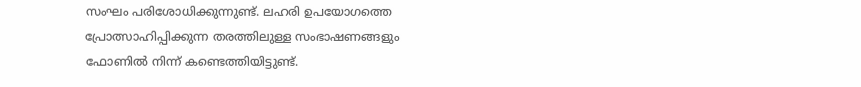സംഘം പരിശോധിക്കുന്നുണ്ട്. ലഹരി ഉപയോഗത്തെ പ്രോത്സാഹിപ്പിക്കുന്ന തരത്തിലുള്ള സംഭാഷണങ്ങളും ഫോണിൽ നിന്ന് കണ്ടെത്തിയിട്ടുണ്ട്.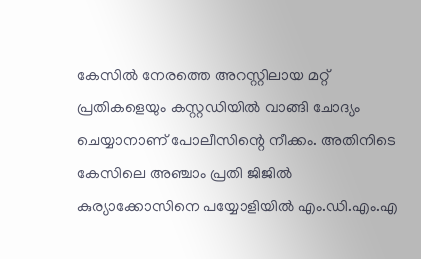കേസിൽ നേരത്തെ അറസ്റ്റിലായ മറ്റ് പ്രതികളെയും കസ്റ്റഡിയിൽ വാങ്ങി ചോദ്യം ചെയ്യാനാണ് പോലീസിന്റെ നീക്കം. അതിനിടെ കേസിലെ അഞ്ചാം പ്രതി ജിജിൽ കുര്യാക്കോസിനെ പയ്യോളിയിൽ എം.ഡി.എം.എ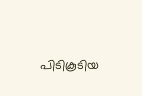പിടികൂടിയ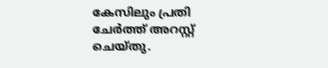കേസിലും പ്രതി ചേർത്ത് അറസ്റ്റ് ചെയ്തു.